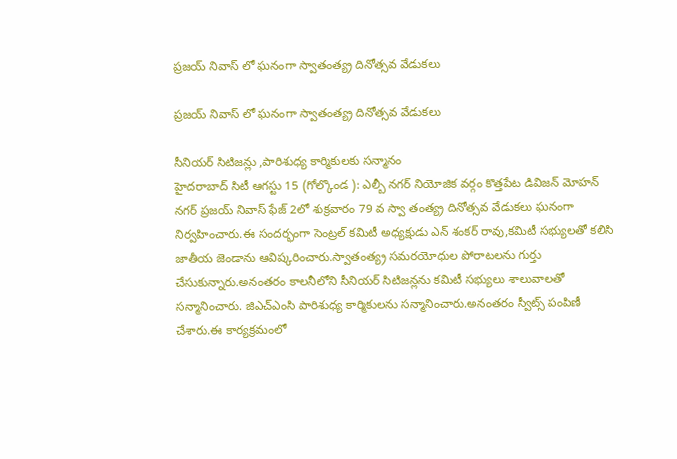ప్రజయ్ నివాస్ లో ఘనంగా స్వాతంత్య్ర దినోత్సవ వేడుకలు

ప్రజయ్ నివాస్ లో ఘనంగా స్వాతంత్య్ర దినోత్సవ వేడుకలు

సీనియర్ సిటిజన్లు ,పారిశుధ్య కార్మికులకు సన్మానం
హైదరాబాద్ సిటీ ఆగస్టు 15 (గోల్కొండ ): ఎల్బీ నగర్ నియోజిక వర్గం కొత్తపేట డివిజన్ మోహన్ నగర్ ప్రజయ్ నివాస్ ఫేజ్ 2లో శుక్రవారం 79 వ స్వా తంత్య్ర దినోత్సవ వేడుకలు ఘనంగా నిర్వహించారు.ఈ సందర్భంగా సెంట్రల్ కమిటీ అధ్యక్షుడు ఎన్ శంకర్ రావు,కమిటీ సభ్యులతో కలిసి జాతీయ జెండాను ఆవిష్కరించారు.స్వాతంత్య్ర సమరయోధుల పోరాటలను గుర్తు చేసుకున్నారు.అనంతరం కాలనీలోని సీనియర్ సిటిజన్లను కమిటీ సభ్యులు శాలువాలతో సన్మానించారు. జిఎచ్ఎంసి పారిశుధ్య కార్మికులను సన్మానించారు.అనంతరం స్వీట్స్ పంపిణీ చేశారు.ఈ కార్యక్రమంలో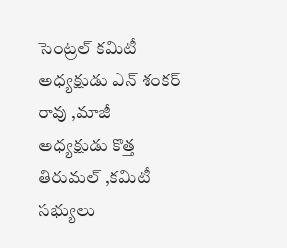సెంట్రల్ కమిటీ అధ్యక్షుడు ఎన్ శంకర్ రావు ,మాజీ అధ్యక్షుడు కొత్త తిరుమల్ ,కమిటీ సభ్యులు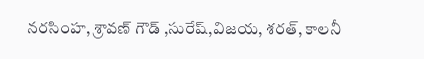నరసింహ, శ్రావణ్ గౌడ్ ,సురేష్,విజయ, శరత్, కాలనీ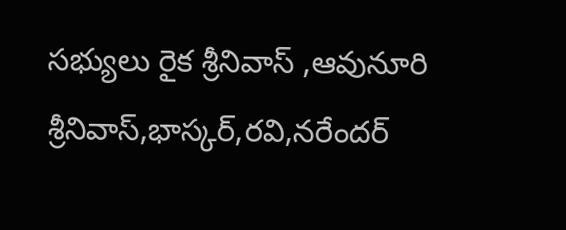సభ్యులు రైక శ్రీనివాస్ ,ఆవునూరి శ్రీనివాస్,భాస్కర్,రవి,నరేందర్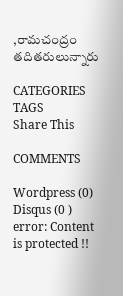,రామచంద్రం తదితరులున్నారు

CATEGORIES
TAGS
Share This

COMMENTS

Wordpress (0)
Disqus (0 )
error: Content is protected !!